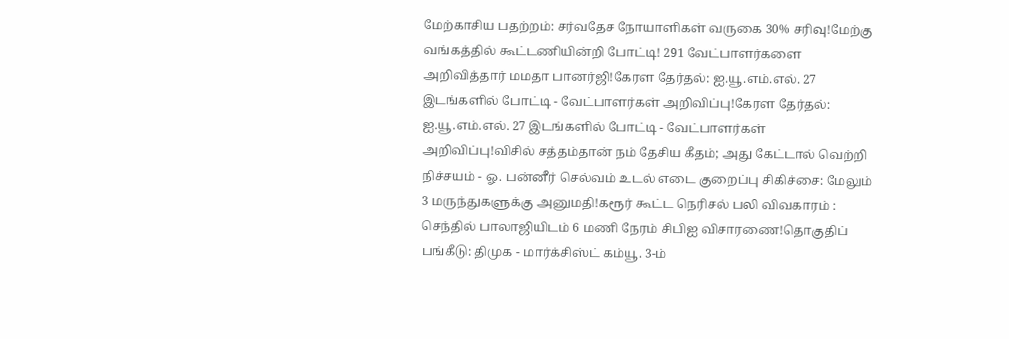மேற்காசிய பதற்றம்: சர்வதேச நோயாளிகள் வருகை 30% சரிவு!மேற்கு வங்கத்தில் கூட்டணியின்றி போட்டி! 291 வேட்பாளர்களை அறிவித்தார் மமதா பானர்ஜி!கேரள தேர்தல்: ஐ.யூ.எம்.எல். 27 இடங்களில் போட்டி - வேட்பாளர்கள் அறிவிப்பு!கேரள தேர்தல்: ஐ.யூ.எம்.எல். 27 இடங்களில் போட்டி - வேட்பாளர்கள் அறிவிப்பு!விசில் சத்தம்தான் நம் தேசிய கீதம்; அது கேட்டால் வெற்றி நிச்சயம் - ஓ. பன்னீர் செல்வம் உடல் எடை குறைப்பு சிகிச்சை: மேலும் 3 மருந்துகளுக்கு அனுமதி!கரூர் கூட்ட நெரிசல் பலி விவகாரம் : செந்தில் பாலாஜியிடம் 6 மணி நேரம் சிபிஐ விசாரணை!தொகுதிப் பங்கீடு: திமுக - மார்க்சிஸ்ட் கம்யூ. 3-ம்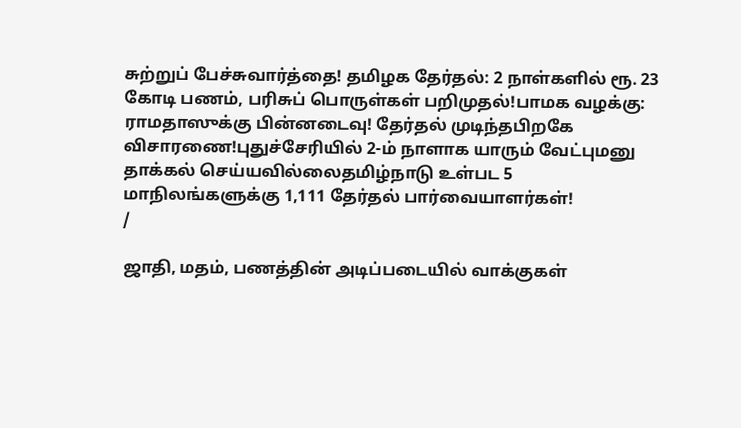சுற்றுப் பேச்சுவார்த்தை! தமிழக தேர்தல்: 2 நாள்களில் ரூ. 23 கோடி பணம், பரிசுப் பொருள்கள் பறிமுதல்!பாமக வழக்கு: ராமதாஸுக்கு பின்னடைவு! தேர்தல் முடிந்தபிறகே விசாரணை!புதுச்சேரியில் 2-ம் நாளாக யாரும் வேட்புமனு தாக்கல் செய்யவில்லைதமிழ்நாடு உள்பட 5 மாநிலங்களுக்கு 1,111 தேர்தல் பார்வையாளர்கள்!
/

ஜாதி, மதம், பணத்தின் அடிப்படையில் வாக்குகள்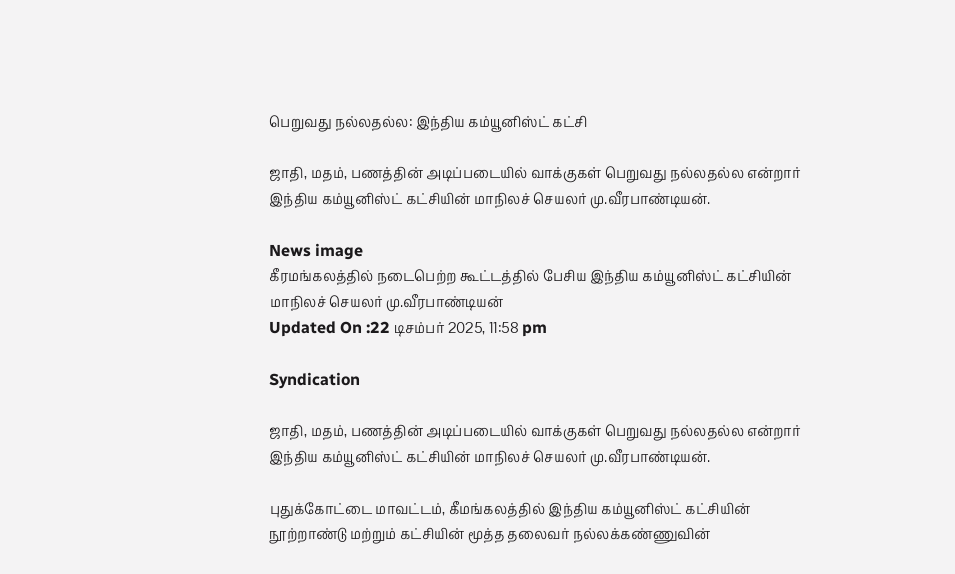பெறுவது நல்லதல்ல: இந்திய கம்யூனிஸ்ட் கட்சி

ஜாதி, மதம், பணத்தின் அடிப்படையில் வாக்குகள் பெறுவது நல்லதல்ல என்றார் இந்திய கம்யூனிஸ்ட் கட்சியின் மாநிலச் செயலர் மு.வீரபாண்டியன்.

News image
கீரமங்கலத்தில் நடைபெற்ற கூட்டத்தில் பேசிய இந்திய கம்யூனிஸ்ட் கட்சியின் மாநிலச் செயலர் மு.வீரபாண்டியன்
Updated On :22 டிசம்பர் 2025, 11:58 pm

Syndication

ஜாதி, மதம், பணத்தின் அடிப்படையில் வாக்குகள் பெறுவது நல்லதல்ல என்றார் இந்திய கம்யூனிஸ்ட் கட்சியின் மாநிலச் செயலர் மு.வீரபாண்டியன்.

புதுக்கோட்டை மாவட்டம், கீமங்கலத்தில் இந்திய கம்யூனிஸ்ட் கட்சியின் நூற்றாண்டு மற்றும் கட்சியின் மூத்த தலைவர் நல்லக்கண்ணுவின்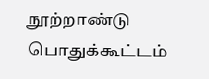நூற்றாண்டு பொதுக்கூட்டம்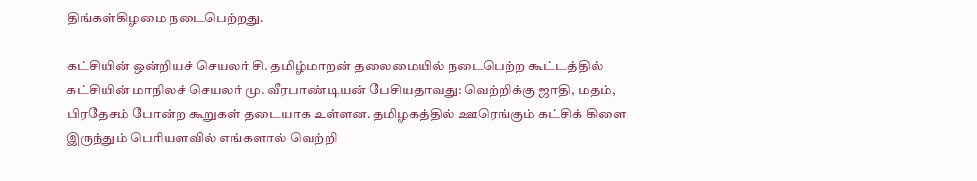திங்கள்கிழமை நடைபெற்றது.

கட்சியின் ஒன்றியச் செயலர் சி. தமிழ்மாறன் தலைமையில் நடைபெற்ற கூட்டத்தில் கட்சியின் மாநிலச் செயலர் மு. வீரபாண்டியன் பேசியதாவது: வெற்றிக்கு ஜாதி, மதம், பிரதேசம் போன்ற கூறுகள் தடையாக உள்ளன. தமிழகத்தில் ஊரெங்கும் கட்சிக் கிளை இருந்தும் பெரியளவில் எங்களால் வெற்றி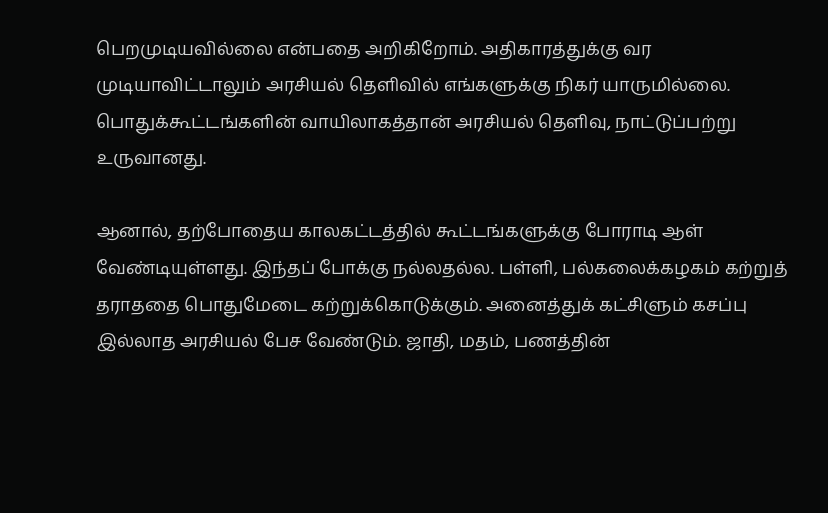பெறமுடியவில்லை என்பதை அறிகிறோம். அதிகாரத்துக்கு வர முடியாவிட்டாலும் அரசியல் தெளிவில் எங்களுக்கு நிகர் யாருமில்லை. பொதுக்கூட்டங்களின் வாயிலாகத்தான் அரசியல் தெளிவு, நாட்டுப்பற்று உருவானது.

ஆனால், தற்போதைய காலகட்டத்தில் கூட்டங்களுக்கு போராடி ஆள் வேண்டியுள்ளது. இந்தப் போக்கு நல்லதல்ல. பள்ளி, பல்கலைக்கழகம் கற்றுத் தராததை பொதுமேடை கற்றுக்கொடுக்கும். அனைத்துக் கட்சிளும் கசப்பு இல்லாத அரசியல் பேச வேண்டும். ஜாதி, மதம், பணத்தின்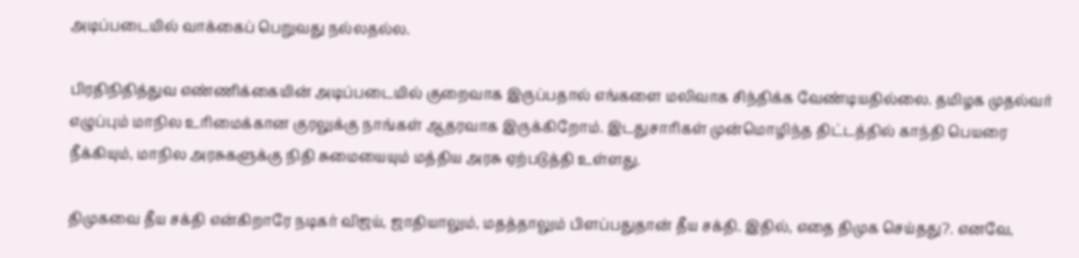அடிப்படையில் வாக்கைப் பெறுவது நல்லதல்ல.

பிரதிநிதித்துவ எண்ணிக்கையின் அடிப்படையில் குறைவாக இருப்பதால் எங்களை மலிவாக சிந்திக்க வேண்டியதில்லை. தமிழக முதல்வர் எழுப்பும் மாநில உரிமைக்கான குரலுக்கு நாங்கள் ஆதரவாக இருக்கிறோம். இடதுசாரிகள் முன்மொழிந்த திட்டத்தில் காந்தி பெயரை நீக்கியும், மாநில அரசுகளுக்கு நிதி சுமையையும் மத்திய அரசு ஏற்படுத்தி உள்ளது.

திமுகவை தீய சக்தி என்கிறாரே நடிகர் விஜய், ஜாதியாலும், மதத்தாலும் பிளப்பதுதான் தீய சக்தி. இதில், எதை திமுக செய்தது?. எனவே,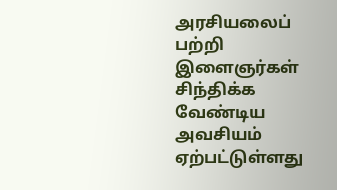அரசியலைப் பற்றி இளைஞர்கள் சிந்திக்க வேண்டிய அவசியம் ஏற்பட்டுள்ளது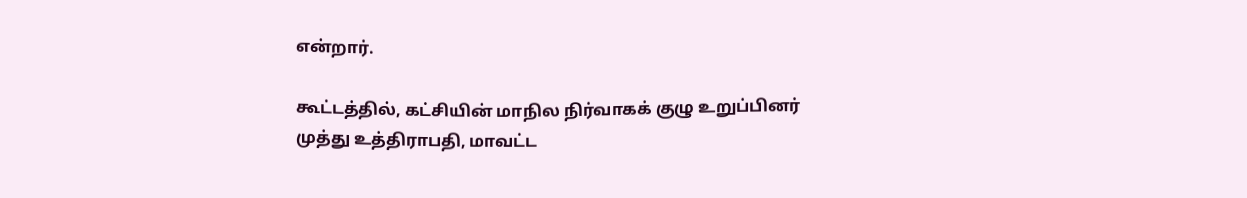என்றார்.

கூட்டத்தில், கட்சியின் மாநில நிர்வாகக் குழு உறுப்பினர் முத்து உத்திராபதி, மாவட்ட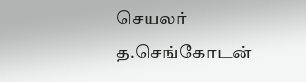செயலர் த.செங்கோடன்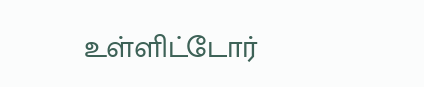உள்ளிட்டோர்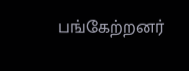பங்கேற்றனர்